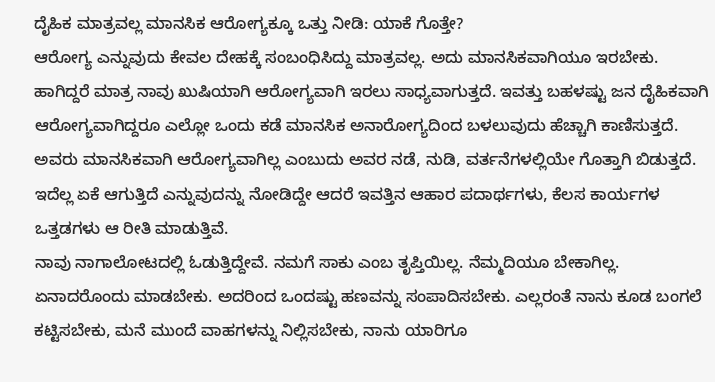ದೈಹಿಕ ಮಾತ್ರವಲ್ಲ ಮಾನಸಿಕ ಆರೋಗ್ಯಕ್ಕೂ ಒತ್ತು ನೀಡಿ: ಯಾಕೆ ಗೊತ್ತೇ?
ಆರೋಗ್ಯ ಎನ್ನುವುದು ಕೇವಲ ದೇಹಕ್ಕೆ ಸಂಬಂಧಿಸಿದ್ದು ಮಾತ್ರವಲ್ಲ. ಅದು ಮಾನಸಿಕವಾಗಿಯೂ ಇರಬೇಕು. ಹಾಗಿದ್ದರೆ ಮಾತ್ರ ನಾವು ಖುಷಿಯಾಗಿ ಆರೋಗ್ಯವಾಗಿ ಇರಲು ಸಾಧ್ಯವಾಗುತ್ತದೆ. ಇವತ್ತು ಬಹಳಷ್ಟು ಜನ ದೈಹಿಕವಾಗಿ ಆರೋಗ್ಯವಾಗಿದ್ದರೂ ಎಲ್ಲೋ ಒಂದು ಕಡೆ ಮಾನಸಿಕ ಅನಾರೋಗ್ಯದಿಂದ ಬಳಲುವುದು ಹೆಚ್ಚಾಗಿ ಕಾಣಿಸುತ್ತದೆ. ಅವರು ಮಾನಸಿಕವಾಗಿ ಆರೋಗ್ಯವಾಗಿಲ್ಲ ಎಂಬುದು ಅವರ ನಡೆ, ನುಡಿ, ವರ್ತನೆಗಳಲ್ಲಿಯೇ ಗೊತ್ತಾಗಿ ಬಿಡುತ್ತದೆ. ಇದೆಲ್ಲ ಏಕೆ ಆಗುತ್ತಿದೆ ಎನ್ನುವುದನ್ನು ನೋಡಿದ್ದೇ ಆದರೆ ಇವತ್ತಿನ ಆಹಾರ ಪದಾರ್ಥಗಳು, ಕೆಲಸ ಕಾರ್ಯಗಳ ಒತ್ತಡಗಳು ಆ ರೀತಿ ಮಾಡುತ್ತಿವೆ.
ನಾವು ನಾಗಾಲೋಟದಲ್ಲಿ ಓಡುತ್ತಿದ್ದೇವೆ. ನಮಗೆ ಸಾಕು ಎಂಬ ತೃಪ್ತಿಯಿಲ್ಲ. ನೆಮ್ಮದಿಯೂ ಬೇಕಾಗಿಲ್ಲ. ಏನಾದರೊಂದು ಮಾಡಬೇಕು. ಅದರಿಂದ ಒಂದಷ್ಟು ಹಣವನ್ನು ಸಂಪಾದಿಸಬೇಕು. ಎಲ್ಲರಂತೆ ನಾನು ಕೂಡ ಬಂಗಲೆ ಕಟ್ಟಿಸಬೇಕು, ಮನೆ ಮುಂದೆ ವಾಹಗಳನ್ನು ನಿಲ್ಲಿಸಬೇಕು, ನಾನು ಯಾರಿಗೂ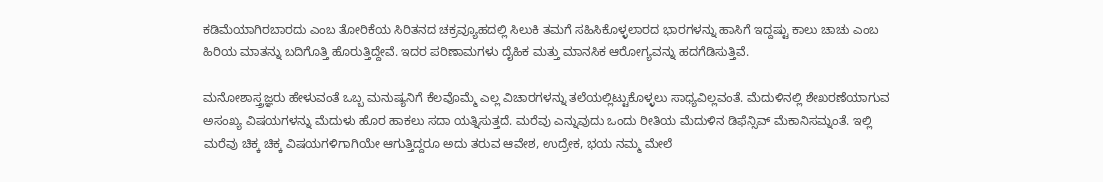ಕಡಿಮೆಯಾಗಿರಬಾರದು ಎಂಬ ತೋರಿಕೆಯ ಸಿರಿತನದ ಚಕ್ರವ್ಯೂಹದಲ್ಲಿ ಸಿಲುಕಿ ತಮಗೆ ಸಹಿಸಿಕೊಳ್ಳಲಾರದ ಭಾರಗಳನ್ನು ಹಾಸಿಗೆ ಇದ್ದಷ್ಟು ಕಾಲು ಚಾಚು ಎಂಬ ಹಿರಿಯ ಮಾತನ್ನು ಬದಿಗೊತ್ತಿ ಹೊರುತ್ತಿದ್ದೇವೆ. ಇದರ ಪರಿಣಾಮಗಳು ದೈಹಿಕ ಮತ್ತು ಮಾನಸಿಕ ಆರೋಗ್ಯವನ್ನು ಹದಗೆಡಿಸುತ್ತಿವೆ.

ಮನೋಶಾಸ್ತ್ರಜ್ಞರು ಹೇಳುವಂತೆ ಒಬ್ಬ ಮನುಷ್ಯನಿಗೆ ಕೆಲವೊಮ್ಮೆ ಎಲ್ಲ ವಿಚಾರಗಳನ್ನು ತಲೆಯಲ್ಲಿಟ್ಟುಕೊಳ್ಳಲು ಸಾಧ್ಯವಿಲ್ಲವಂತೆ. ಮೆದುಳಿನಲ್ಲಿ ಶೇಖರಣೆಯಾಗುವ ಅಸಂಖ್ಯ ವಿಷಯಗಳನ್ನು ಮೆದುಳು ಹೊರ ಹಾಕಲು ಸದಾ ಯತ್ನಿಸುತ್ತದೆ. ಮರೆವು ಎನ್ನುವುದು ಒಂದು ರೀತಿಯ ಮೆದುಳಿನ ಡಿಫೆನ್ಸಿವ್ ಮೆಕಾನಿಸಮ್ನಂತೆ. ಇಲ್ಲಿ ಮರೆವು ಚಿಕ್ಕ ಚಿಕ್ಕ ವಿಷಯಗಳಿಗಾಗಿಯೇ ಆಗುತ್ತಿದ್ದರೂ ಅದು ತರುವ ಆವೇಶ, ಉದ್ರೇಕ, ಭಯ ನಮ್ಮ ಮೇಲೆ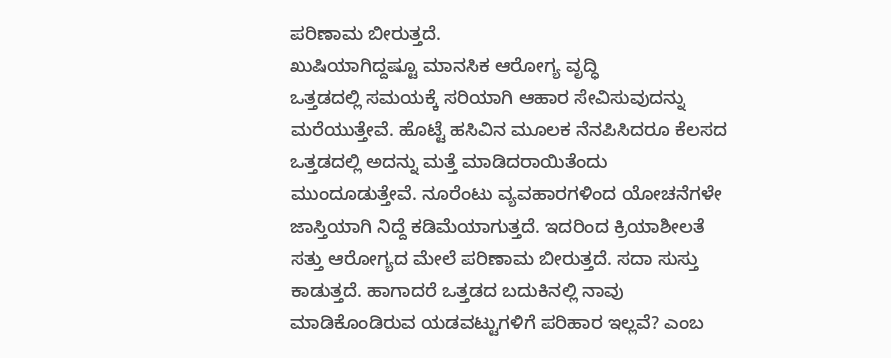ಪರಿಣಾಮ ಬೀರುತ್ತದೆ.
ಖುಷಿಯಾಗಿದ್ದಷ್ಟೂ ಮಾನಸಿಕ ಆರೋಗ್ಯ ವೃದ್ಧಿ
ಒತ್ತಡದಲ್ಲಿ ಸಮಯಕ್ಕೆ ಸರಿಯಾಗಿ ಆಹಾರ ಸೇವಿಸುವುದನ್ನು ಮರೆಯುತ್ತೇವೆ. ಹೊಟ್ಟೆ ಹಸಿವಿನ ಮೂಲಕ ನೆನಪಿಸಿದರೂ ಕೆಲಸದ ಒತ್ತಡದಲ್ಲಿ ಅದನ್ನು ಮತ್ತೆ ಮಾಡಿದರಾಯಿತೆಂದು ಮುಂದೂಡುತ್ತೇವೆ. ನೂರೆಂಟು ವ್ಯವಹಾರಗಳಿಂದ ಯೋಚನೆಗಳೇ ಜಾಸ್ತಿಯಾಗಿ ನಿದ್ದೆ ಕಡಿಮೆಯಾಗುತ್ತದೆ. ಇದರಿಂದ ಕ್ರಿಯಾಶೀಲತೆ ಸತ್ತು ಆರೋಗ್ಯದ ಮೇಲೆ ಪರಿಣಾಮ ಬೀರುತ್ತದೆ. ಸದಾ ಸುಸ್ತು ಕಾಡುತ್ತದೆ. ಹಾಗಾದರೆ ಒತ್ತಡದ ಬದುಕಿನಲ್ಲಿ ನಾವು ಮಾಡಿಕೊಂಡಿರುವ ಯಡವಟ್ಟುಗಳಿಗೆ ಪರಿಹಾರ ಇಲ್ಲವೆ? ಎಂಬ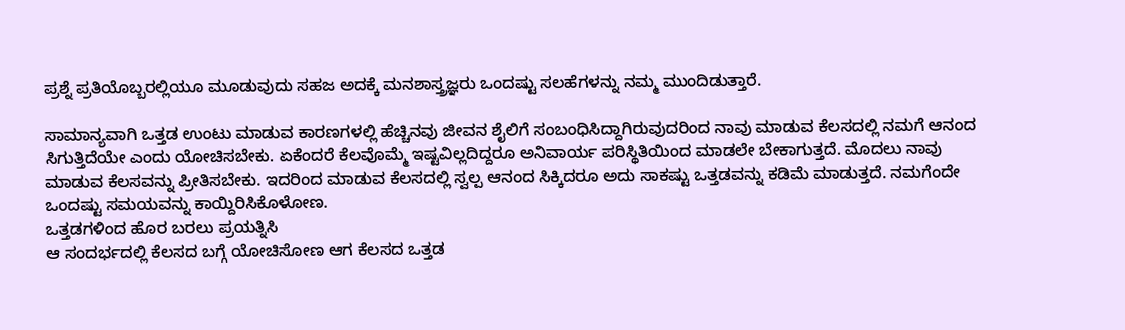ಪ್ರಶ್ನೆ ಪ್ರತಿಯೊಬ್ಬರಲ್ಲಿಯೂ ಮೂಡುವುದು ಸಹಜ ಅದಕ್ಕೆ ಮನಶಾಸ್ತ್ರಜ್ಞರು ಒಂದಷ್ಟು ಸಲಹೆಗಳನ್ನು ನಮ್ಮ ಮುಂದಿಡುತ್ತಾರೆ.

ಸಾಮಾನ್ಯವಾಗಿ ಒತ್ತಡ ಉಂಟು ಮಾಡುವ ಕಾರಣಗಳಲ್ಲಿ ಹೆಚ್ಚಿನವು ಜೀವನ ಶೈಲಿಗೆ ಸಂಬಂಧಿಸಿದ್ದಾಗಿರುವುದರಿಂದ ನಾವು ಮಾಡುವ ಕೆಲಸದಲ್ಲಿ ನಮಗೆ ಆನಂದ ಸಿಗುತ್ತಿದೆಯೇ ಎಂದು ಯೋಚಿಸಬೇಕು. ಏಕೆಂದರೆ ಕೆಲವೊಮ್ಮೆ ಇಷ್ಟವಿಲ್ಲದಿದ್ದರೂ ಅನಿವಾರ್ಯ ಪರಿಸ್ಥಿತಿಯಿಂದ ಮಾಡಲೇ ಬೇಕಾಗುತ್ತದೆ. ಮೊದಲು ನಾವು ಮಾಡುವ ಕೆಲಸವನ್ನು ಪ್ರೀತಿಸಬೇಕು. ಇದರಿಂದ ಮಾಡುವ ಕೆಲಸದಲ್ಲಿ ಸ್ವಲ್ಪ ಆನಂದ ಸಿಕ್ಕಿದರೂ ಅದು ಸಾಕಷ್ಟು ಒತ್ತಡವನ್ನು ಕಡಿಮೆ ಮಾಡುತ್ತದೆ. ನಮಗೆಂದೇ ಒಂದಷ್ಟು ಸಮಯವನ್ನು ಕಾಯ್ದಿರಿಸಿಕೊಳೋಣ.
ಒತ್ತಡಗಳಿಂದ ಹೊರ ಬರಲು ಪ್ರಯತ್ನಿಸಿ
ಆ ಸಂದರ್ಭದಲ್ಲಿ ಕೆಲಸದ ಬಗ್ಗೆ ಯೋಚಿಸೋಣ ಆಗ ಕೆಲಸದ ಒತ್ತಡ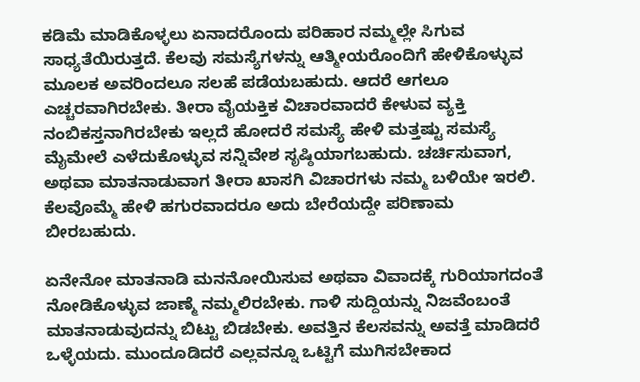ಕಡಿಮೆ ಮಾಡಿಕೊಳ್ಳಲು ಏನಾದರೊಂದು ಪರಿಹಾರ ನಮ್ಮಲ್ಲೇ ಸಿಗುವ ಸಾಧ್ಯತೆಯಿರುತ್ತದೆ. ಕೆಲವು ಸಮಸ್ಯೆಗಳನ್ನು ಆತ್ಮೀಯರೊಂದಿಗೆ ಹೇಳಿಕೊಳ್ಳುವ ಮೂಲಕ ಅವರಿಂದಲೂ ಸಲಹೆ ಪಡೆಯಬಹುದು. ಆದರೆ ಆಗಲೂ ಎಚ್ಚರವಾಗಿರಬೇಕು. ತೀರಾ ವೈಯಕ್ತಿಕ ವಿಚಾರವಾದರೆ ಕೇಳುವ ವ್ಯಕ್ತಿ ನಂಬಿಕಸ್ತನಾಗಿರಬೇಕು ಇಲ್ಲದೆ ಹೋದರೆ ಸಮಸ್ಯೆ ಹೇಳಿ ಮತ್ತಷ್ಟು ಸಮಸ್ಯೆ ಮೈಮೇಲೆ ಎಳೆದುಕೊಳ್ಳುವ ಸನ್ನಿವೇಶ ಸೃಷ್ಠಿಯಾಗಬಹುದು. ಚರ್ಚಿಸುವಾಗ, ಅಥವಾ ಮಾತನಾಡುವಾಗ ತೀರಾ ಖಾಸಗಿ ವಿಚಾರಗಳು ನಮ್ಮ ಬಳಿಯೇ ಇರಲಿ. ಕೆಲವೊಮ್ಮೆ ಹೇಳಿ ಹಗುರವಾದರೂ ಅದು ಬೇರೆಯದ್ದೇ ಪರಿಣಾಮ ಬೀರಬಹುದು.

ಏನೇನೋ ಮಾತನಾಡಿ ಮನನೋಯಿಸುವ ಅಥವಾ ವಿವಾದಕ್ಕೆ ಗುರಿಯಾಗದಂತೆ ನೋಡಿಕೊಳ್ಳುವ ಜಾಣ್ಮೆ ನಮ್ಮಲಿರಬೇಕು. ಗಾಳಿ ಸುದ್ದಿಯನ್ನು ನಿಜವೆಂಬಂತೆ ಮಾತನಾಡುವುದನ್ನು ಬಿಟ್ಟು ಬಿಡಬೇಕು. ಅವತ್ತಿನ ಕೆಲಸವನ್ನು ಅವತ್ತೆ ಮಾಡಿದರೆ ಒಳ್ಳೆಯದು. ಮುಂದೂಡಿದರೆ ಎಲ್ಲವನ್ನೂ ಒಟ್ಟಿಗೆ ಮುಗಿಸಬೇಕಾದ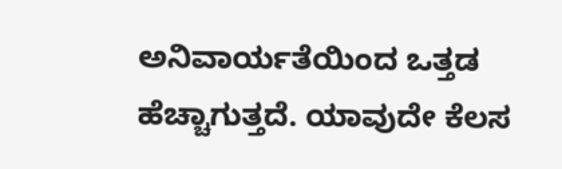ಅನಿವಾರ್ಯತೆಯಿಂದ ಒತ್ತಡ ಹೆಚ್ಚಾಗುತ್ತದೆ. ಯಾವುದೇ ಕೆಲಸ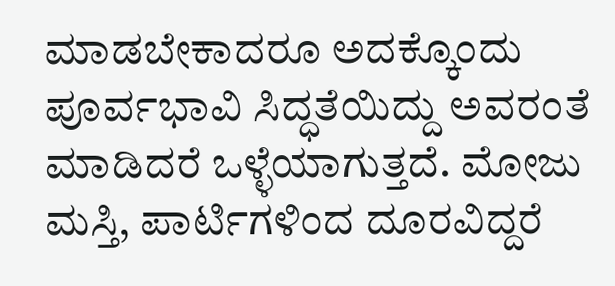ಮಾಡಬೇಕಾದರೂ ಅದಕ್ಕೊಂದು ಪೂರ್ವಭಾವಿ ಸಿದ್ಧತೆಯಿದ್ದು ಅವರಂತೆ ಮಾಡಿದರೆ ಒಳ್ಳೆಯಾಗುತ್ತದೆ. ಮೋಜು ಮಸ್ತಿ, ಪಾರ್ಟಿಗಳಿಂದ ದೂರವಿದ್ದರೆ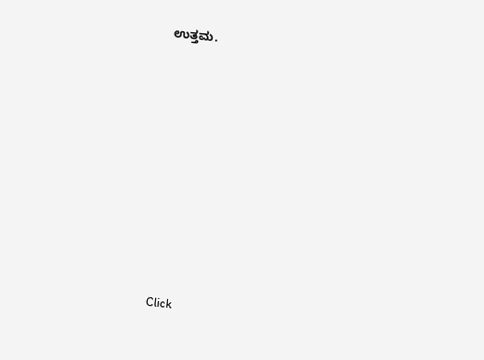ಉತ್ತಮ.












Click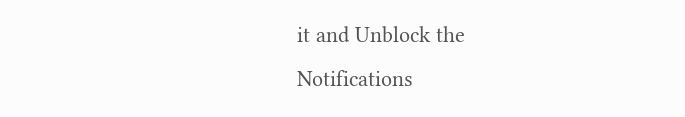it and Unblock the Notifications